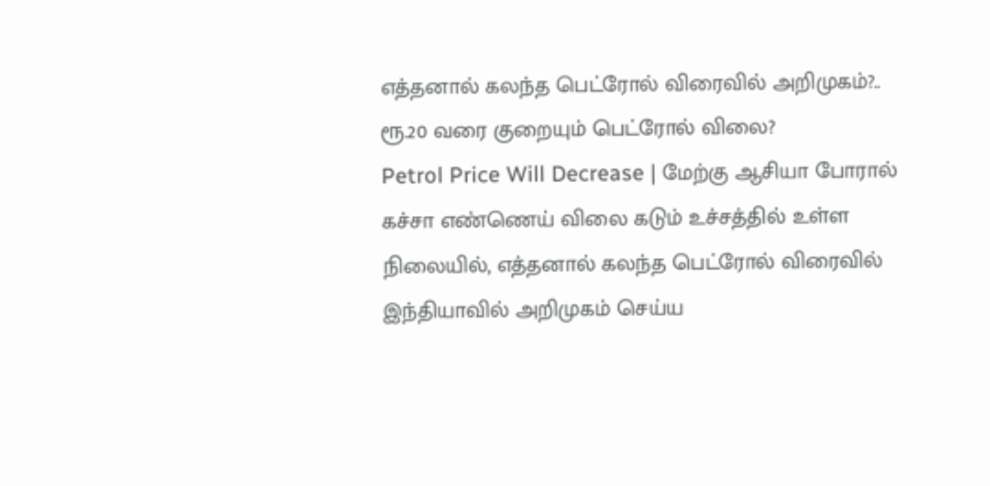எத்தனால் கலந்த பெட்ரோல் விரைவில் அறிமுகம்?.. ரூ.20 வரை குறையும் பெட்ரோல் விலை?
Petrol Price Will Decrease | மேற்கு ஆசியா போரால் கச்சா எண்ணெய் விலை கடும் உச்சத்தில் உள்ள நிலையில், எத்தனால் கலந்த பெட்ரோல் விரைவில் இந்தியாவில் அறிமுகம் செய்ய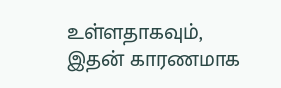உள்ளதாகவும், இதன் காரணமாக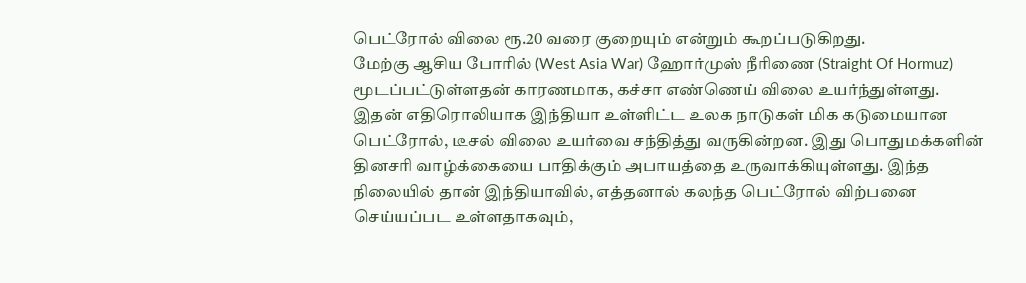பெட்ரோல் விலை ரூ.20 வரை குறையும் என்றும் கூறப்படுகிறது.
மேற்கு ஆசிய போரில் (West Asia War) ஹோர்முஸ் நீரிணை (Straight Of Hormuz) மூடப்பட்டுள்ளதன் காரணமாக, கச்சா எண்ணெய் விலை உயர்ந்துள்ளது. இதன் எதிரொலியாக இந்தியா உள்ளிட்ட உலக நாடுகள் மிக கடுமையான பெட்ரோல், டீசல் விலை உயர்வை சந்தித்து வருகின்றன. இது பொதுமக்களின் தினசரி வாழ்க்கையை பாதிக்கும் அபாயத்தை உருவாக்கியுள்ளது. இந்த நிலையில் தான் இந்தியாவில், எத்தனால் கலந்த பெட்ரோல் விற்பனை செய்யப்பட உள்ளதாகவும்,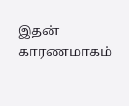இதன் காரணமாகம்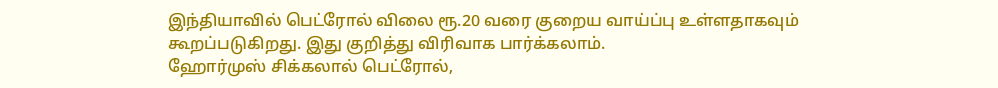இந்தியாவில் பெட்ரோல் விலை ரூ.20 வரை குறைய வாய்ப்பு உள்ளதாகவும் கூறப்படுகிறது. இது குறித்து விரிவாக பார்க்கலாம்.
ஹோர்முஸ் சிக்கலால் பெட்ரோல்,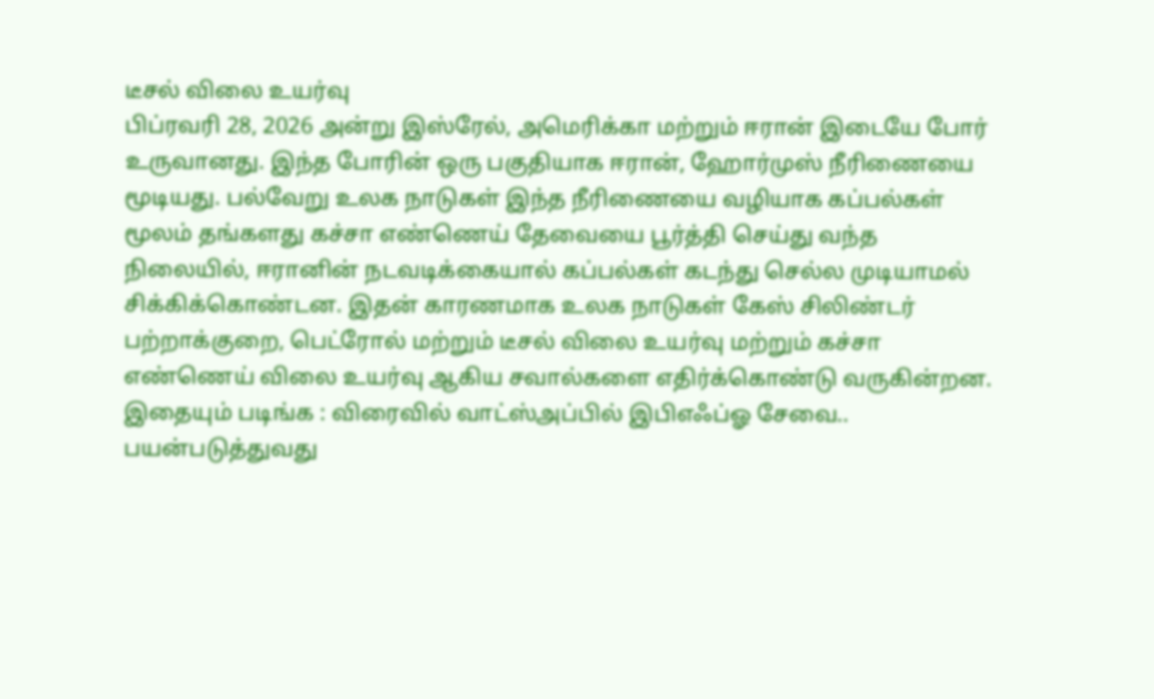டீசல் விலை உயர்வு
பிப்ரவரி 28, 2026 அன்று இஸ்ரேல், அமெரிக்கா மற்றும் ஈரான் இடையே போர் உருவானது. இந்த போரின் ஒரு பகுதியாக ஈரான், ஹோர்முஸ் நீரிணையை மூடியது. பல்வேறு உலக நாடுகள் இந்த நீரிணையை வழியாக கப்பல்கள் மூலம் தங்களது கச்சா எண்ணெய் தேவையை பூர்த்தி செய்து வந்த நிலையில், ஈரானின் நடவடிக்கையால் கப்பல்கள் கடந்து செல்ல முடியாமல் சிக்கிக்கொண்டன. இதன் காரணமாக உலக நாடுகள் கேஸ் சிலிண்டர் பற்றாக்குறை, பெட்ரோல் மற்றும் டீசல் விலை உயர்வு மற்றும் கச்சா எண்ணெய் விலை உயர்வு ஆகிய சவால்களை எதிர்க்கொண்டு வருகின்றன.
இதையும் படிங்க : விரைவில் வாட்ஸ்அப்பில் இபிஎஃப்ஓ சேவை.. பயன்படுத்துவது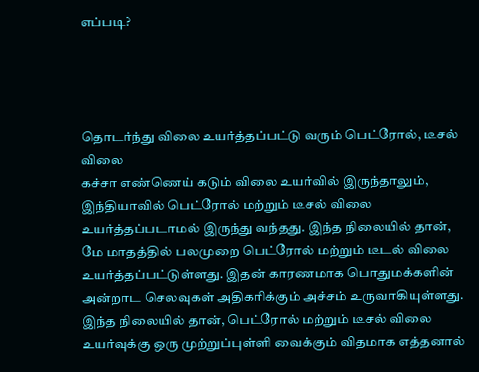எப்படி?




தொடர்ந்து விலை உயர்த்தப்பட்டு வரும் பெட்ரோல், டீசல் விலை
கச்சா எண்ணெய் கடும் விலை உயர்வில் இருந்தாலும், இந்தியாவில் பெட்ரோல் மற்றும் டீசல் விலை உயர்த்தப்படாமல் இருந்து வந்தது. இந்த நிலையில் தான், மே மாதத்தில் பலமுறை பெட்ரோல் மற்றும் டீடல் விலை உயர்த்தப்பட்டுள்ளது. இதன் காரணமாக பொதுமக்களின் அன்றாட செலவுகள் அதிகரிக்கும் அச்சம் உருவாகியுள்ளது. இந்த நிலையில் தான், பெட்ரோல் மற்றும் டீசல் விலை உயர்வுக்கு ஒரு முற்றுப்புள்ளி வைக்கும் விதமாக எத்தனால்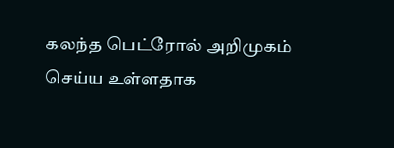கலந்த பெட்ரோல் அறிமுகம் செய்ய உள்ளதாக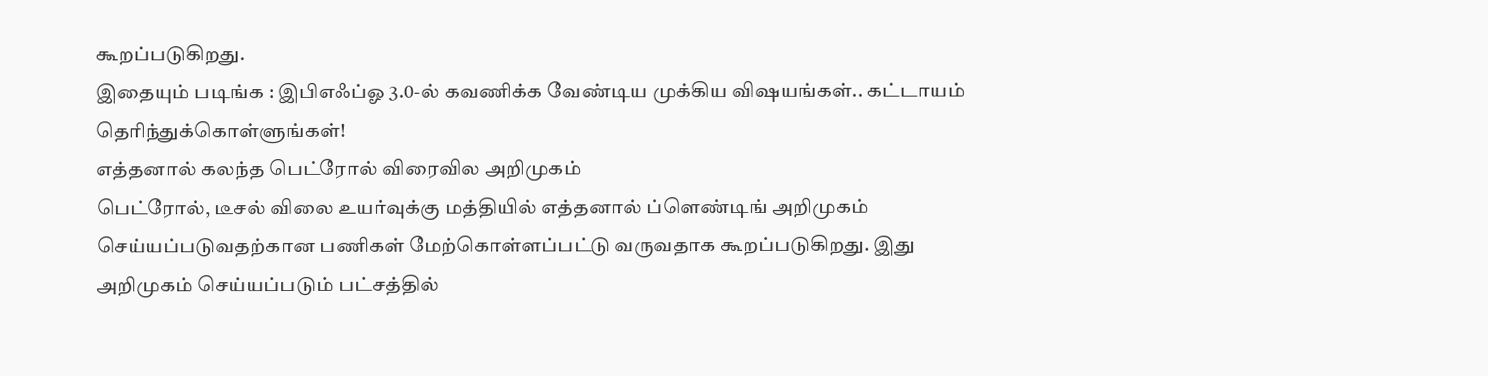கூறப்படுகிறது.
இதையும் படிங்க : இபிஎஃப்ஓ 3.0-ல் கவணிக்க வேண்டிய முக்கிய விஷயங்கள்.. கட்டாயம் தெரிந்துக்கொள்ளுங்கள்!
எத்தனால் கலந்த பெட்ரோல் விரைவில அறிமுகம்
பெட்ரோல், டீசல் விலை உயர்வுக்கு மத்தியில் எத்தனால் ப்ளெண்டிங் அறிமுகம் செய்யப்படுவதற்கான பணிகள் மேற்கொள்ளப்பட்டு வருவதாக கூறப்படுகிறது. இது அறிமுகம் செய்யப்படும் பட்சத்தில்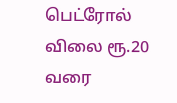பெட்ரோல் விலை ரூ.20 வரை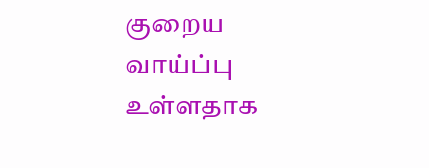குறைய வாய்ப்பு உள்ளதாக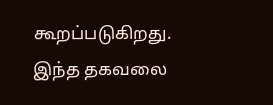கூறப்படுகிறது. இந்த தகவலை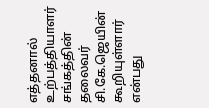எத்தனால் உற்பத்தியாளர் சங்கத்தின் தலைவர் சி.கே.ஜெயின் கூறியுள்ளார் என்பது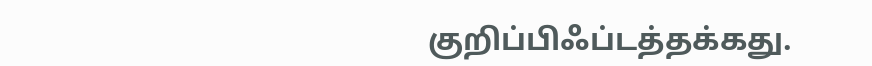குறிப்பிஃப்டத்தக்கது.